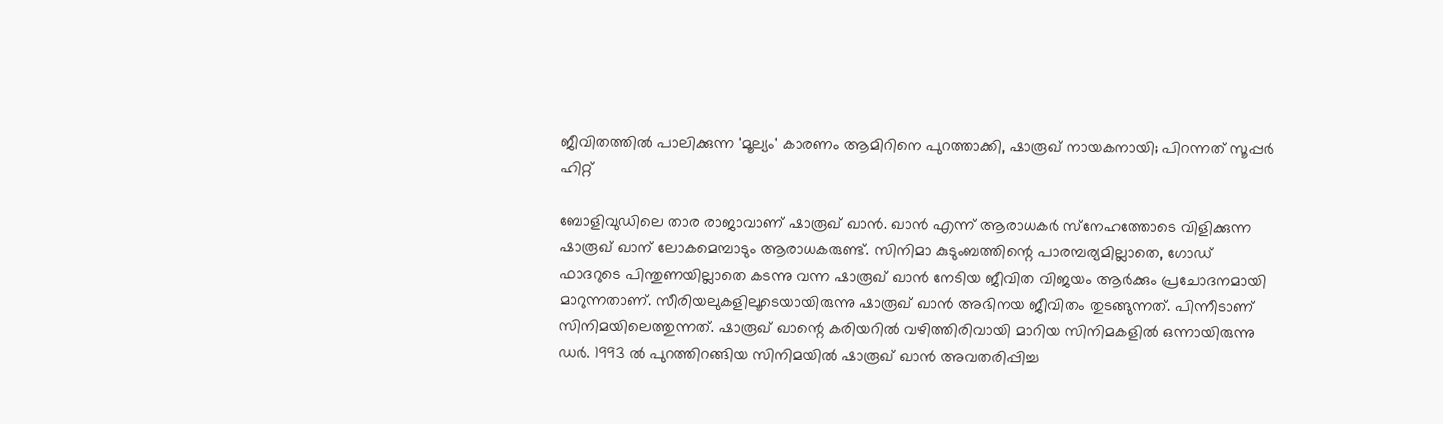ജീവിതത്തില്‍ പാലിക്കുന്ന 'മൂല്യം' കാരണം ആമിറിനെ പുറത്താക്കി, ഷാരൂഖ് നായകനായി; പിറന്നത് സൂപ്പര്‍ ഹിറ്റ്

ബോളിവുഡിലെ താര രാജാവാണ് ഷാരൂഖ് ഖാന്‍. ഖാന്‍ എന്ന് ആരാധകര്‍ സ്‌നേഹത്തോടെ വിളിക്കുന്ന ഷാരൂഖ് ഖാന് ലോകമെമ്പാടും ആരാധകരുണ്ട്. സിനിമാ കുടുംബത്തിന്റെ പാരമ്പര്യമില്ലാതെ, ഗോഡ് ഫാദറുടെ പിന്തുണയില്ലാതെ കടന്നു വന്ന ഷാരൂഖ് ഖാന്‍ നേടിയ ജീവിത വിജയം ആര്‍ക്കും പ്രചോദനമായി മാറുന്നതാണ്. സീരിയലുകളിലൂടെയായിരുന്നു ഷാരൂഖ് ഖാന്‍ അഭിനയ ജീവിതം തുടങ്ങുന്നത്. പിന്നീടാണ് സിനിമയിലെത്തുന്നത്. ഷാരൂഖ് ഖാന്റെ കരിയറില്‍ വഴിത്തിരിവായി മാറിയ സിനിമകളില്‍ ഒന്നായിരുന്നു ഡര്‍. 1993 ല്‍ പുറത്തിറങ്ങിയ സിനിമയില്‍ ഷാരൂഖ് ഖാന്‍ അവതരിപ്പിച്ച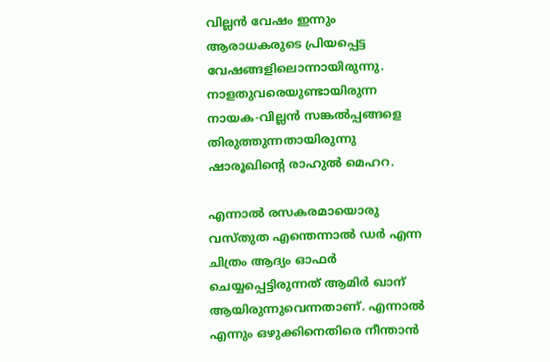വില്ലന്‍ വേഷം ഇന്നും ആരാധകരുടെ പ്രിയപ്പെട്ട വേഷങ്ങളിലൊന്നായിരുന്നു. നാളതുവരെയുണ്ടായിരുന്ന നായക-വില്ലന്‍ സങ്കല്‍പ്പങ്ങളെ തിരുത്തുന്നതായിരുന്നു ഷാരൂഖിന്റെ രാഹുല്‍ മെഹറ.

എന്നാല്‍ രസകരമായൊരു വസ്തുത എന്തെന്നാല്‍ ഡര്‍ എന്ന ചിത്രം ആദ്യം ഓഫര്‍ ചെയ്യപ്പെട്ടിരുന്നത് ആമിര്‍ ഖാന് ആയിരുന്നുവെന്നതാണ്. എന്നാല്‍ എന്നും ഒഴുക്കിനെതിരെ നീന്താന്‍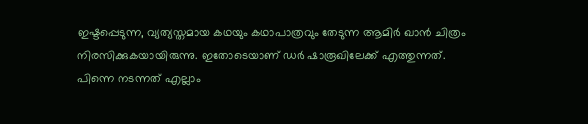ഇഷ്ടപ്പെടുന്ന, വ്യത്യസ്തമായ കഥയും കഥാപാത്രവും തേടുന്ന ആമിര്‍ ഖാന്‍ ചിത്രം നിരസിക്കുകയായിരുന്നു. ഇതോടെയാണ് ഡര്‍ ഷാരൂഖിലേക്ക് എത്തുന്നത്. പിന്നെ നടന്നത് എല്ലാം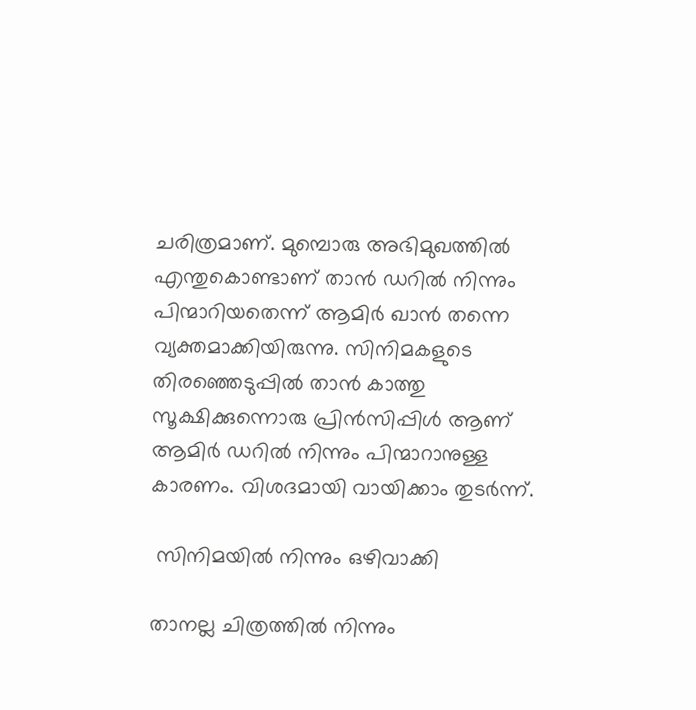ചരിത്രമാണ്. മുമ്പൊരു അഭിമുഖത്തില്‍ എന്തുകൊണ്ടാണ് താന്‍ ഡറില്‍ നിന്നും പിന്മാറിയതെന്ന് ആമിര്‍ ഖാന്‍ തന്നെ വ്യക്തമാക്കിയിരുന്നു. സിനിമകളുടെ തിരഞ്ഞെടുപ്പില്‍ താന്‍ കാത്തു സൂക്ഷിക്കുന്നൊരു പ്രിന്‍സിപ്പിള്‍ ആണ് ആമിര്‍ ഡറില്‍ നിന്നും പിന്മാറാനുള്ള കാരണം. വിശദമായി വായിക്കാം തുടര്‍ന്ന്.

 സിനിമയില്‍ നിന്നും ഒഴിവാക്കി

താനല്ല ചിത്രത്തില്‍ നിന്നും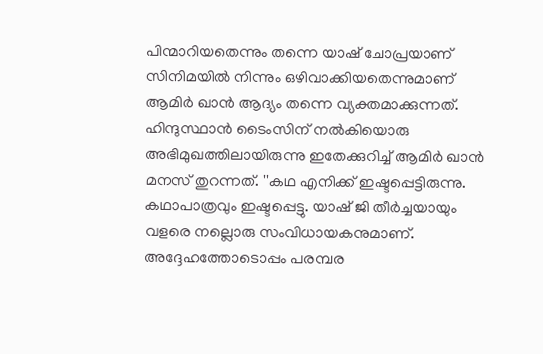പിന്മാറിയതെന്നും തന്നെ യാഷ് ചോപ്രയാണ് സിനിമയില്‍ നിന്നും ഒഴിവാക്കിയതെന്നുമാണ് ആമിര്‍ ഖാന്‍ ആദ്യം തന്നെ വ്യക്തമാക്കുന്നത്. ഹിന്ദുസ്ഥാന്‍ ടൈംസിന് നല്‍കിയൊരു അഭിമുഖത്തിലായിരുന്നു ഇതേക്കുറിച്ച് ആമിര്‍ ഖാന്‍ മനസ് തുറന്നത്. ''കഥ എനിക്ക് ഇഷ്ടപ്പെട്ടിരുന്നു. കഥാപാത്രവും ഇഷ്ടപ്പെട്ടു. യാഷ് ജി തീര്‍ച്ചയായും വളരെ നല്ലൊരു സംവിധായകനുമാണ്. അദ്ദേഹത്തോടൊപ്പം പരമ്പര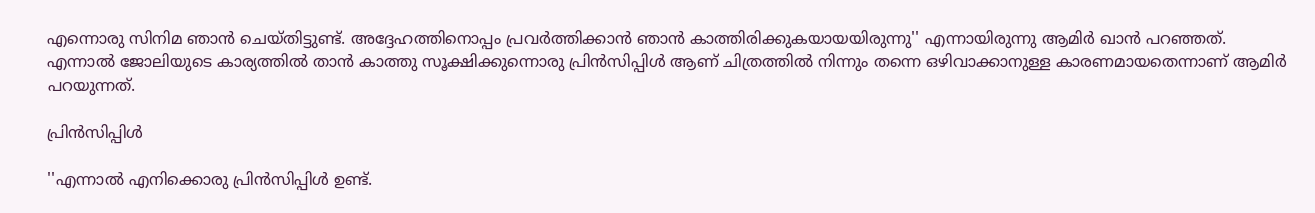എന്നൊരു സിനിമ ഞാന്‍ ചെയ്തിട്ടുണ്ട്. അദ്ദേഹത്തിനൊപ്പം പ്രവര്‍ത്തിക്കാന്‍ ഞാന്‍ കാത്തിരിക്കുകയായയിരുന്നു'' എന്നായിരുന്നു ആമിര്‍ ഖാന്‍ പറഞ്ഞത്. എന്നാല്‍ ജോലിയുടെ കാര്യത്തില്‍ താന്‍ കാത്തു സൂക്ഷിക്കുന്നൊരു പ്രിന്‍സിപ്പിള്‍ ആണ് ചിത്രത്തില്‍ നിന്നും തന്നെ ഒഴിവാക്കാനുള്ള കാരണമായതെന്നാണ് ആമിര്‍ പറയുന്നത്.

പ്രിന്‍സിപ്പിള്‍

''എന്നാല്‍ എനിക്കൊരു പ്രിന്‍സിപ്പിള്‍ ഉണ്ട്.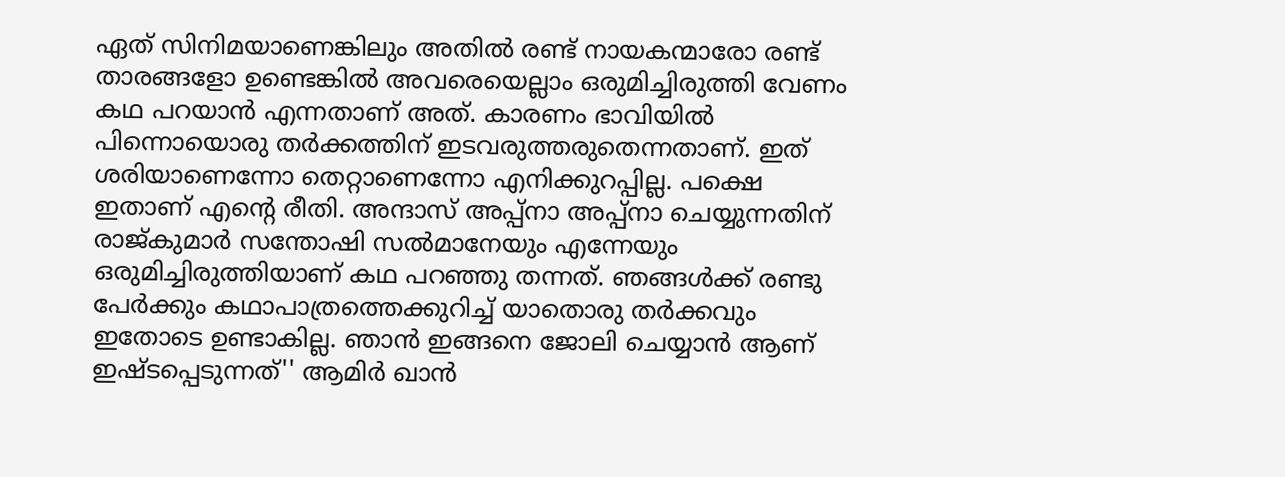ഏത് സിനിമയാണെങ്കിലും അതില്‍ രണ്ട് നായകന്മാരോ രണ്ട് താരങ്ങളോ ഉണ്ടെങ്കില്‍ അവരെയെല്ലാം ഒരുമിച്ചിരുത്തി വേണം കഥ പറയാന്‍ എന്നതാണ് അത്. കാരണം ഭാവിയില്‍ പിന്നൊയൊരു തര്‍ക്കത്തിന് ഇടവരുത്തരുതെന്നതാണ്. ഇത് ശരിയാണെന്നോ തെറ്റാണെന്നോ എനിക്കുറപ്പില്ല. പക്ഷെ ഇതാണ് എന്റെ രീതി. അന്ദാസ് അപ്പ്‌നാ അപ്പ്‌നാ ചെയ്യുന്നതിന് രാജ്കുമാര്‍ സന്തോഷി സല്‍മാനേയും എന്നേയും ഒരുമിച്ചിരുത്തിയാണ് കഥ പറഞ്ഞു തന്നത്. ഞങ്ങള്‍ക്ക് രണ്ടു പേര്‍ക്കും കഥാപാത്രത്തെക്കുറിച്ച് യാതൊരു തര്‍ക്കവും ഇതോടെ ഉണ്ടാകില്ല. ഞാന്‍ ഇങ്ങനെ ജോലി ചെയ്യാന്‍ ആണ് ഇഷ്ടപ്പെടുന്നത്'' ആമിര്‍ ഖാന്‍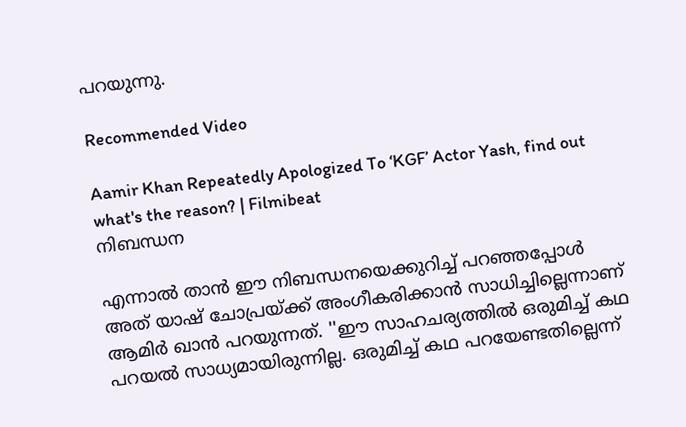പറയുന്നു.

Recommended Video

Aamir Khan Repeatedly Apologized To ‘KGF’ Actor Yash, find out what's the reason? | Filmibeat
നിബന്ധന

എന്നാല്‍ താന്‍ ഈ നിബന്ധനയെക്കുറിച്ച് പറഞ്ഞപ്പോള്‍ അത് യാഷ് ചോപ്രയ്ക്ക് അംഗീകരിക്കാന്‍ സാധിച്ചില്ലെന്നാണ് ആമിര്‍ ഖാന്‍ പറയുന്നത്. ''ഈ സാഹചര്യത്തില്‍ ഒരുമിച്ച് കഥ പറയല്‍ സാധ്യമായിരുന്നില്ല. ഒരുമിച്ച് കഥ പറയേണ്ടതില്ലെന്ന്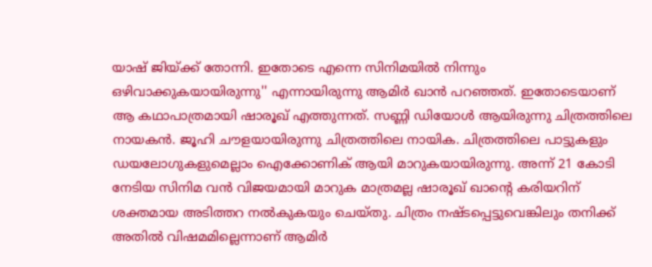യാഷ് ജിയ്ക്ക് തോന്നി. ഇതോടെ എന്നെ സിനിമയില്‍ നിന്നും ഒഴിവാക്കുകയായിരുന്നു'' എന്നായിരുന്നു ആമിര്‍ ഖാന്‍ പറഞ്ഞത്. ഇതോടെയാണ് ആ കഥാപാത്രമായി ഷാരൂഖ് എത്തുന്നത്. സണ്ണി ഡിയോള്‍ ആയിരുന്നു ചിത്രത്തിലെ നായകന്‍. ജൂഹി ചൗളയായിരുന്നു ചിത്രത്തിലെ നായിക. ചിത്രത്തിലെ പാട്ടുകളും ഡയലോഗുകളുമെല്ലാം ഐക്കോണിക് ആയി മാറുകയായിരുന്നു. അന്ന് 21 കോടി നേടിയ സിനിമ വന്‍ വിജയമായി മാറുക മാത്രമല്ല ഷാരൂഖ് ഖാന്റെ കരിയറിന് ശക്തമായ അടിത്തറ നല്‍കുകയും ചെയ്തു. ചിത്രം നഷ്ടപ്പെട്ടുവെങ്കിലും തനിക്ക് അതില്‍ വിഷമമില്ലെന്നാണ് ആമിര്‍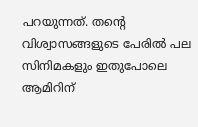പറയുന്നത്. തന്റെ വിശ്വാസങ്ങളുടെ പേരില്‍ പല സിനിമകളും ഇതുപോലെ ആമിറിന്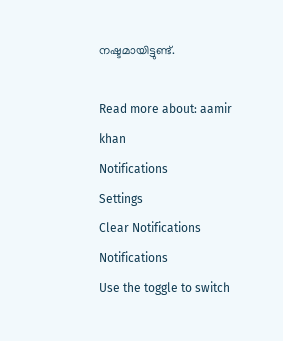നഷ്ടമായിട്ടുണ്ട്.

Read more about: aamir khan
Notifications
Settings
Clear Notifications
Notifications
Use the toggle to switch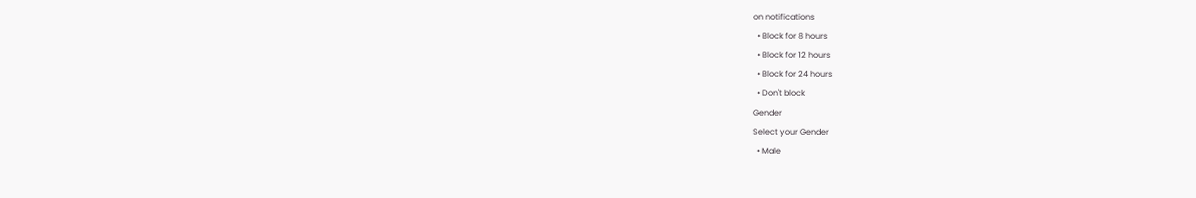on notifications
  • Block for 8 hours
  • Block for 12 hours
  • Block for 24 hours
  • Don't block
Gender
Select your Gender
  • Male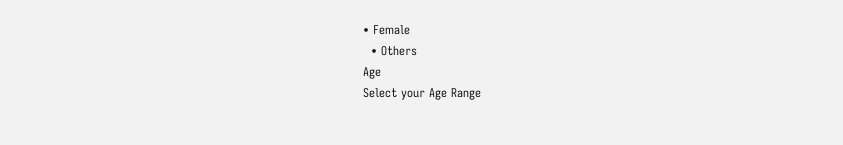• Female
  • Others
Age
Select your Age Range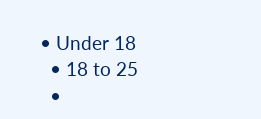• Under 18
  • 18 to 25
  •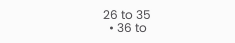26 to 35
  • 36 to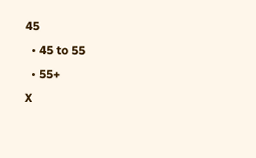45
  • 45 to 55
  • 55+
X